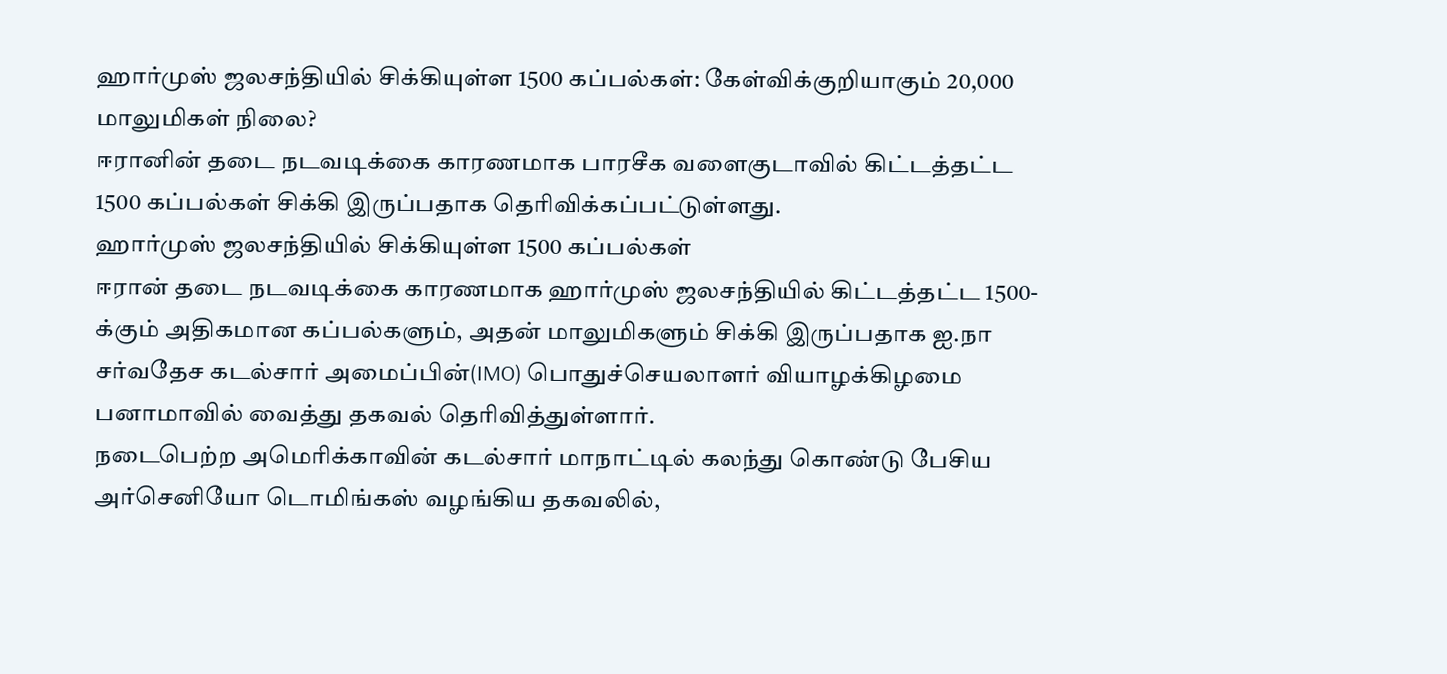ஹார்முஸ் ஜலசந்தியில் சிக்கியுள்ள 1500 கப்பல்கள்: கேள்விக்குறியாகும் 20,000 மாலுமிகள் நிலை?
ஈரானின் தடை நடவடிக்கை காரணமாக பாரசீக வளைகுடாவில் கிட்டத்தட்ட 1500 கப்பல்கள் சிக்கி இருப்பதாக தெரிவிக்கப்பட்டுள்ளது.
ஹார்முஸ் ஜலசந்தியில் சிக்கியுள்ள 1500 கப்பல்கள்
ஈரான் தடை நடவடிக்கை காரணமாக ஹார்முஸ் ஜலசந்தியில் கிட்டத்தட்ட 1500-க்கும் அதிகமான கப்பல்களும், அதன் மாலுமிகளும் சிக்கி இருப்பதாக ஐ.நா சர்வதேச கடல்சார் அமைப்பின்(IMO) பொதுச்செயலாளர் வியாழக்கிழமை பனாமாவில் வைத்து தகவல் தெரிவித்துள்ளார்.
நடைபெற்ற அமெரிக்காவின் கடல்சார் மாநாட்டில் கலந்து கொண்டு பேசிய அர்செனியோ டொமிங்கஸ் வழங்கிய தகவலில்,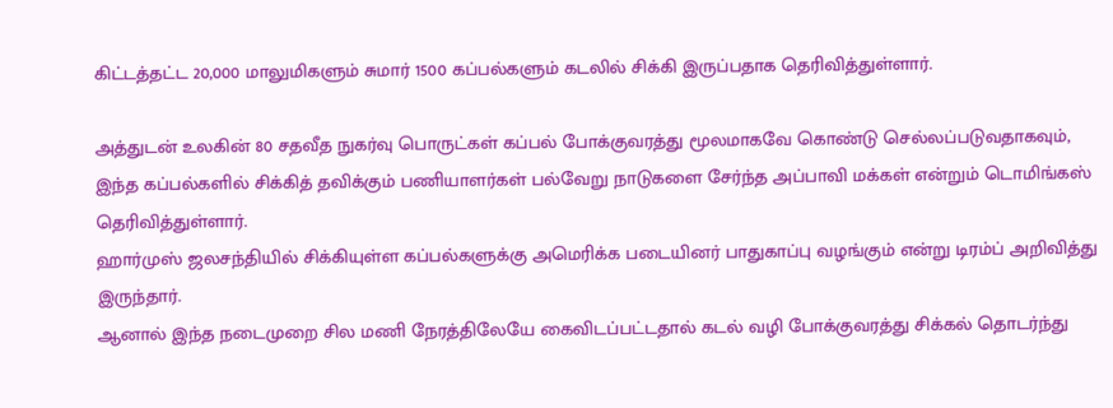கிட்டத்தட்ட 20,000 மாலுமிகளும் சுமார் 1500 கப்பல்களும் கடலில் சிக்கி இருப்பதாக தெரிவித்துள்ளார்.

அத்துடன் உலகின் 80 சதவீத நுகர்வு பொருட்கள் கப்பல் போக்குவரத்து மூலமாகவே கொண்டு செல்லப்படுவதாகவும், இந்த கப்பல்களில் சிக்கித் தவிக்கும் பணியாளர்கள் பல்வேறு நாடுகளை சேர்ந்த அப்பாவி மக்கள் என்றும் டொமிங்கஸ் தெரிவித்துள்ளார்.
ஹார்முஸ் ஜலசந்தியில் சிக்கியுள்ள கப்பல்களுக்கு அமெரிக்க படையினர் பாதுகாப்பு வழங்கும் என்று டிரம்ப் அறிவித்து இருந்தார்.
ஆனால் இந்த நடைமுறை சில மணி நேரத்திலேயே கைவிடப்பட்டதால் கடல் வழி போக்குவரத்து சிக்கல் தொடர்ந்து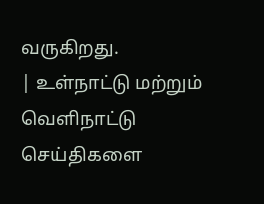வருகிறது.
| உள்நாட்டு மற்றும் வெளிநாட்டு செய்திகளை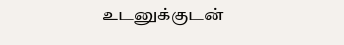உடனுக்குடன்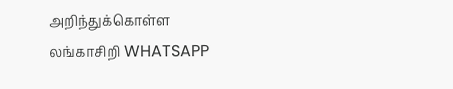அறிந்துக்கொள்ள லங்காசிறி WHATSAPP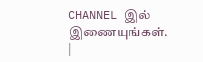CHANNEL இல் இணையுங்கள். |